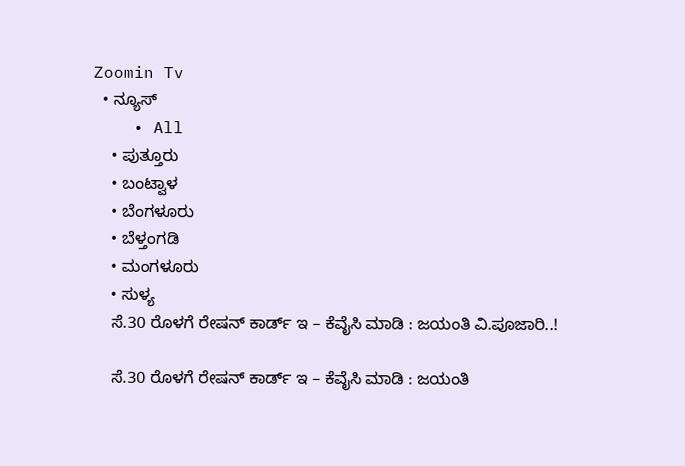Zoomin Tv
  • ನ್ಯೂಸ್
    • All
    • ಪುತ್ತೂರು
    • ಬಂಟ್ವಾಳ
    • ಬೆಂಗಳೂರು
    • ಬೆಳ್ತಂಗಡಿ
    • ಮಂಗಳೂರು
    • ಸುಳ್ಯ
    ಸೆ.30 ರೊಳಗೆ ರೇಷನ್ ಕಾರ್ಡ್ ಇ – ಕೆವೈಸಿ ಮಾಡಿ : ಜಯಂತಿ ವಿ.ಪೂಜಾರಿ..!

    ಸೆ.30 ರೊಳಗೆ ರೇಷನ್ ಕಾರ್ಡ್ ಇ – ಕೆವೈಸಿ ಮಾಡಿ : ಜಯಂತಿ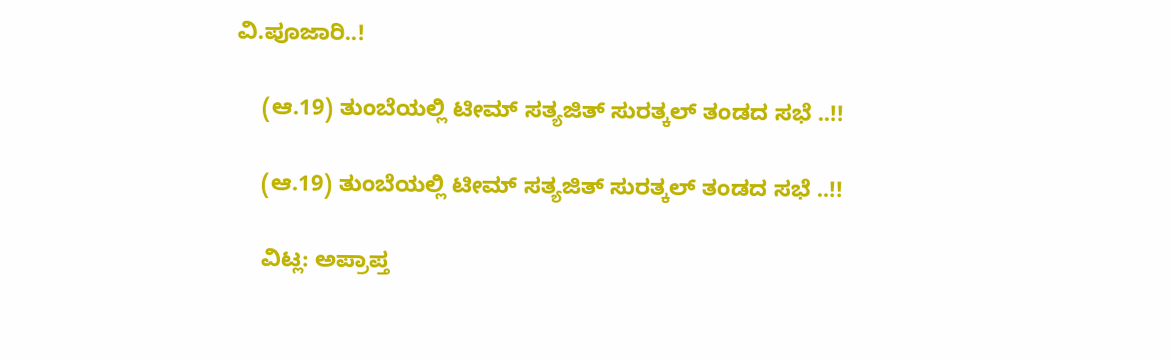ವಿ.ಪೂಜಾರಿ..!

    (ಆ.19) ತುಂಬೆಯಲ್ಲಿ ಟೀಮ್ ಸತ್ಯಜಿತ್ ಸುರತ್ಕಲ್ ತಂಡದ ಸಭೆ ..!!

    (ಆ.19) ತುಂಬೆಯಲ್ಲಿ ಟೀಮ್ ಸತ್ಯಜಿತ್ ಸುರತ್ಕಲ್ ತಂಡದ ಸಭೆ ..!!

    ವಿಟ್ಲ: ಅಪ್ರಾಪ್ತ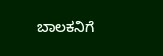ಬಾಲಕನಿಗೆ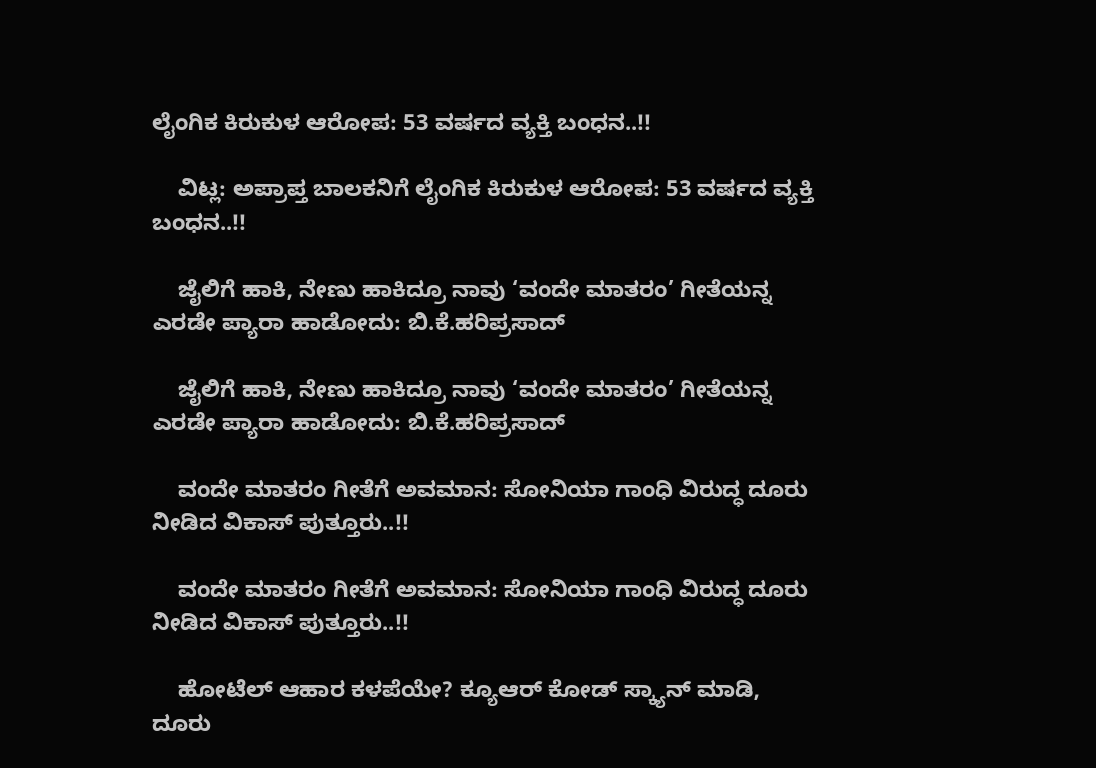ಲೈಂಗಿಕ ಕಿರುಕುಳ ಆರೋಪ: 53 ವರ್ಷದ ವ್ಯಕ್ತಿ ಬಂಧನ..!!

    ವಿಟ್ಲ: ಅಪ್ರಾಪ್ತ ಬಾಲಕನಿಗೆ ಲೈಂಗಿಕ ಕಿರುಕುಳ ಆರೋಪ: 53 ವರ್ಷದ ವ್ಯಕ್ತಿ ಬಂಧನ..!!

    ಜೈಲಿಗೆ ಹಾಕಿ, ನೇಣು ಹಾಕಿದ್ರೂ ನಾವು ‘ವಂದೇ ಮಾತರಂ’ ಗೀತೆಯನ್ನ ಎರಡೇ ಪ್ಯಾರಾ ಹಾಡೋದು: ಬಿ.ಕೆ.ಹರಿಪ್ರಸಾದ್‌

    ಜೈಲಿಗೆ ಹಾಕಿ, ನೇಣು ಹಾಕಿದ್ರೂ ನಾವು ‘ವಂದೇ ಮಾತರಂ’ ಗೀತೆಯನ್ನ ಎರಡೇ ಪ್ಯಾರಾ ಹಾಡೋದು: ಬಿ.ಕೆ.ಹರಿಪ್ರಸಾದ್‌

    ವಂದೇ ಮಾತರಂ ಗೀತೆಗೆ ಅವಮಾನ: ಸೋನಿಯಾ ಗಾಂಧಿ ವಿರುದ್ಧ ದೂರು ನೀಡಿದ ವಿಕಾಸ್ ಪುತ್ತೂರು..!!

    ವಂದೇ ಮಾತರಂ ಗೀತೆಗೆ ಅವಮಾನ: ಸೋನಿಯಾ ಗಾಂಧಿ ವಿರುದ್ಧ ದೂರು ನೀಡಿದ ವಿಕಾಸ್ ಪುತ್ತೂರು..!!

    ಹೋಟೆಲ್ ಆಹಾರ ಕಳಪೆಯೇ? ಕ್ಯೂಆರ್ ಕೋಡ್ ಸ್ಕ್ಯಾನ್ ಮಾಡಿ, ದೂರು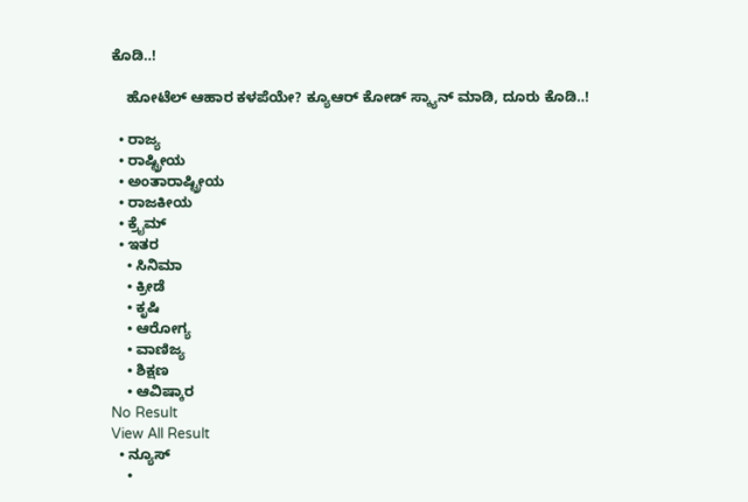ಕೊಡಿ..!

    ಹೋಟೆಲ್ ಆಹಾರ ಕಳಪೆಯೇ? ಕ್ಯೂಆರ್ ಕೋಡ್ ಸ್ಕ್ಯಾನ್ ಮಾಡಿ, ದೂರು ಕೊಡಿ..!

  • ರಾಜ್ಯ
  • ರಾಷ್ಟ್ರೀಯ
  • ಅಂತಾರಾಷ್ಟ್ರೀಯ
  • ರಾಜಕೀಯ
  • ಕ್ರೈಮ್
  • ಇತರ
    • ಸಿನಿಮಾ
    • ಕ್ರೀಡೆ
    • ಕೃಷಿ
    • ಆರೋಗ್ಯ
    • ವಾಣಿಜ್ಯ
    • ಶಿಕ್ಷಣ
    • ಆವಿಷ್ಕಾರ
No Result
View All Result
  • ನ್ಯೂಸ್
    •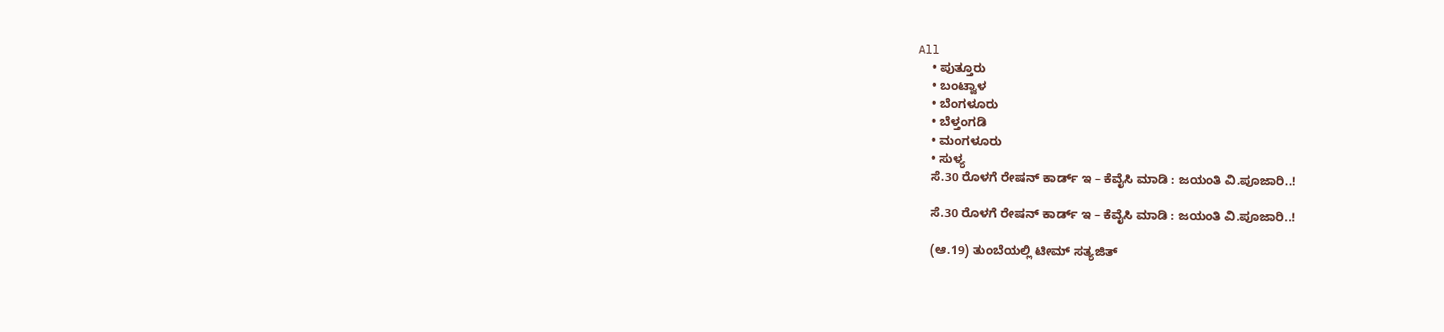All
    • ಪುತ್ತೂರು
    • ಬಂಟ್ವಾಳ
    • ಬೆಂಗಳೂರು
    • ಬೆಳ್ತಂಗಡಿ
    • ಮಂಗಳೂರು
    • ಸುಳ್ಯ
    ಸೆ.30 ರೊಳಗೆ ರೇಷನ್ ಕಾರ್ಡ್ ಇ – ಕೆವೈಸಿ ಮಾಡಿ : ಜಯಂತಿ ವಿ.ಪೂಜಾರಿ..!

    ಸೆ.30 ರೊಳಗೆ ರೇಷನ್ ಕಾರ್ಡ್ ಇ – ಕೆವೈಸಿ ಮಾಡಿ : ಜಯಂತಿ ವಿ.ಪೂಜಾರಿ..!

    (ಆ.19) ತುಂಬೆಯಲ್ಲಿ ಟೀಮ್ ಸತ್ಯಜಿತ್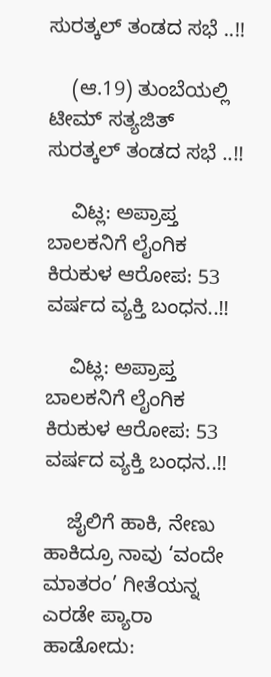ಸುರತ್ಕಲ್ ತಂಡದ ಸಭೆ ..!!

    (ಆ.19) ತುಂಬೆಯಲ್ಲಿ ಟೀಮ್ ಸತ್ಯಜಿತ್ ಸುರತ್ಕಲ್ ತಂಡದ ಸಭೆ ..!!

    ವಿಟ್ಲ: ಅಪ್ರಾಪ್ತ ಬಾಲಕನಿಗೆ ಲೈಂಗಿಕ ಕಿರುಕುಳ ಆರೋಪ: 53 ವರ್ಷದ ವ್ಯಕ್ತಿ ಬಂಧನ..!!

    ವಿಟ್ಲ: ಅಪ್ರಾಪ್ತ ಬಾಲಕನಿಗೆ ಲೈಂಗಿಕ ಕಿರುಕುಳ ಆರೋಪ: 53 ವರ್ಷದ ವ್ಯಕ್ತಿ ಬಂಧನ..!!

    ಜೈಲಿಗೆ ಹಾಕಿ, ನೇಣು ಹಾಕಿದ್ರೂ ನಾವು ‘ವಂದೇ ಮಾತರಂ’ ಗೀತೆಯನ್ನ ಎರಡೇ ಪ್ಯಾರಾ ಹಾಡೋದು: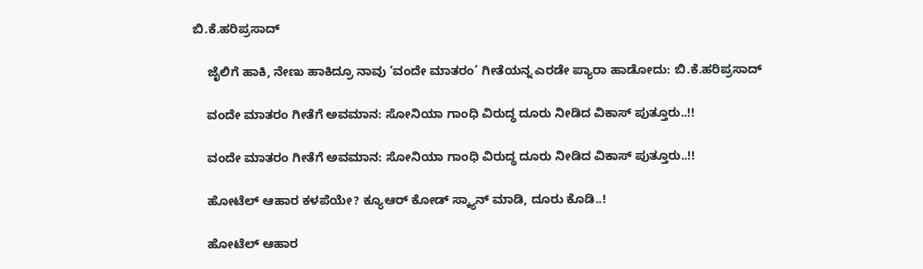ಬಿ.ಕೆ.ಹರಿಪ್ರಸಾದ್‌

    ಜೈಲಿಗೆ ಹಾಕಿ, ನೇಣು ಹಾಕಿದ್ರೂ ನಾವು ‘ವಂದೇ ಮಾತರಂ’ ಗೀತೆಯನ್ನ ಎರಡೇ ಪ್ಯಾರಾ ಹಾಡೋದು: ಬಿ.ಕೆ.ಹರಿಪ್ರಸಾದ್‌

    ವಂದೇ ಮಾತರಂ ಗೀತೆಗೆ ಅವಮಾನ: ಸೋನಿಯಾ ಗಾಂಧಿ ವಿರುದ್ಧ ದೂರು ನೀಡಿದ ವಿಕಾಸ್ ಪುತ್ತೂರು..!!

    ವಂದೇ ಮಾತರಂ ಗೀತೆಗೆ ಅವಮಾನ: ಸೋನಿಯಾ ಗಾಂಧಿ ವಿರುದ್ಧ ದೂರು ನೀಡಿದ ವಿಕಾಸ್ ಪುತ್ತೂರು..!!

    ಹೋಟೆಲ್ ಆಹಾರ ಕಳಪೆಯೇ? ಕ್ಯೂಆರ್ ಕೋಡ್ ಸ್ಕ್ಯಾನ್ ಮಾಡಿ, ದೂರು ಕೊಡಿ..!

    ಹೋಟೆಲ್ ಆಹಾರ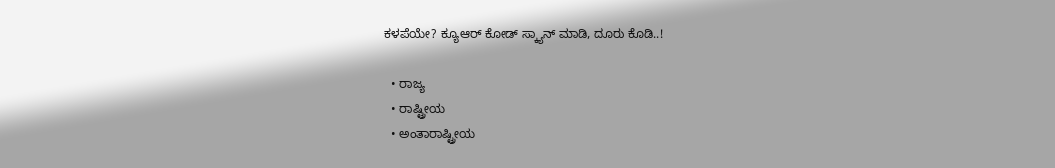ಕಳಪೆಯೇ? ಕ್ಯೂಆರ್ ಕೋಡ್ ಸ್ಕ್ಯಾನ್ ಮಾಡಿ, ದೂರು ಕೊಡಿ..!

  • ರಾಜ್ಯ
  • ರಾಷ್ಟ್ರೀಯ
  • ಅಂತಾರಾಷ್ಟ್ರೀಯ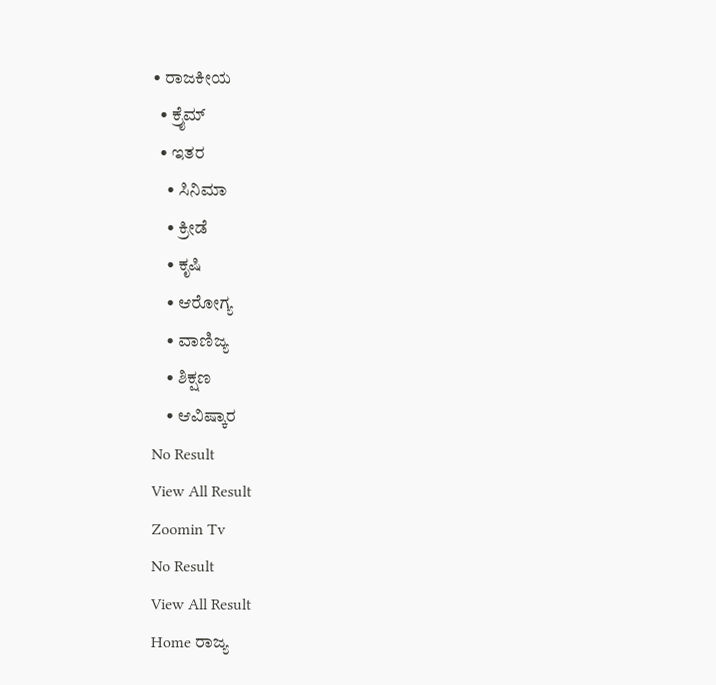• ರಾಜಕೀಯ
  • ಕ್ರೈಮ್
  • ಇತರ
    • ಸಿನಿಮಾ
    • ಕ್ರೀಡೆ
    • ಕೃಷಿ
    • ಆರೋಗ್ಯ
    • ವಾಣಿಜ್ಯ
    • ಶಿಕ್ಷಣ
    • ಆವಿಷ್ಕಾರ
No Result
View All Result
Zoomin Tv
No Result
View All Result
Home ರಾಜ್ಯ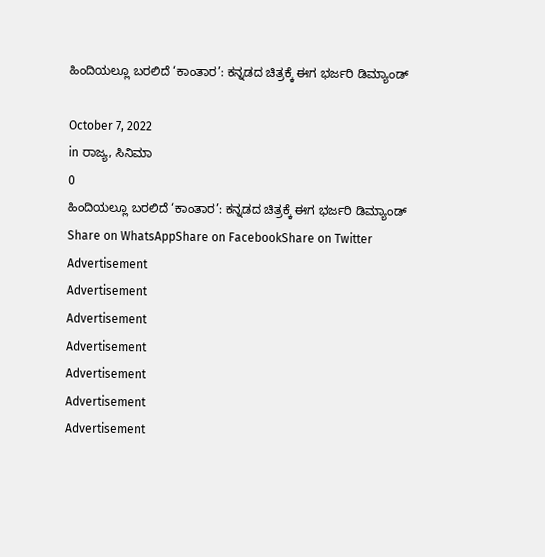ಹಿಂದಿಯಲ್ಲೂ ಬರಲಿದೆ ‘ಕಾಂತಾರ’: ಕನ್ನಡದ ಚಿತ್ರಕ್ಕೆ ಈಗ ಭರ್ಜರಿ ಡಿಮ್ಯಾಂಡ್

October 7, 2022
in ರಾಜ್ಯ, ಸಿನಿಮಾ
0
ಹಿಂದಿಯಲ್ಲೂ ಬರಲಿದೆ ‘ಕಾಂತಾರ’: ಕನ್ನಡದ ಚಿತ್ರಕ್ಕೆ ಈಗ ಭರ್ಜರಿ ಡಿಮ್ಯಾಂಡ್
Share on WhatsAppShare on FacebookShare on Twitter
Advertisement
Advertisement
Advertisement
Advertisement
Advertisement
Advertisement
Advertisement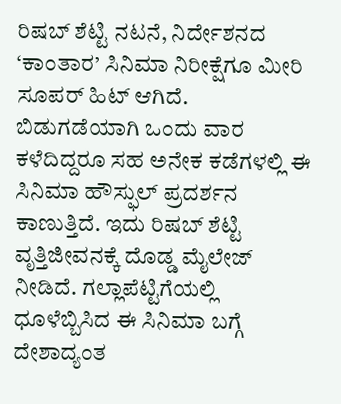ರಿಷಬ್ ಶೆಟ್ಟಿ ನಟನೆ, ನಿರ್ದೇಶನದ ‘ಕಾಂತಾರ’ ಸಿನಿಮಾ ನಿರೀಕ್ಷೆಗೂ ಮೀರಿ ಸೂಪರ್ ಹಿಟ್ ಆಗಿದೆ. ಬಿಡುಗಡೆಯಾಗಿ ಒಂದು ವಾರ ಕಳೆದಿದ್ದರೂ ಸಹ ಅನೇಕ ಕಡೆಗಳಲ್ಲಿ ಈ ಸಿನಿಮಾ ಹೌಸ್ಫುಲ್ ಪ್ರದರ್ಶನ ಕಾಣುತ್ತಿದೆ. ಇದು ರಿಷಬ್ ಶೆಟ್ಟಿ ವೃತ್ತಿಜೀವನಕ್ಕೆ ದೊಡ್ಡ ಮೈಲೇಜ್ ನೀಡಿದೆ. ಗಲ್ಲಾಪೆಟ್ಟಿಗೆಯಲ್ಲಿ ಧೂಳೆಬ್ಬಿಸಿದ ಈ ಸಿನಿಮಾ ಬಗ್ಗೆ ದೇಶಾದ್ಯಂತ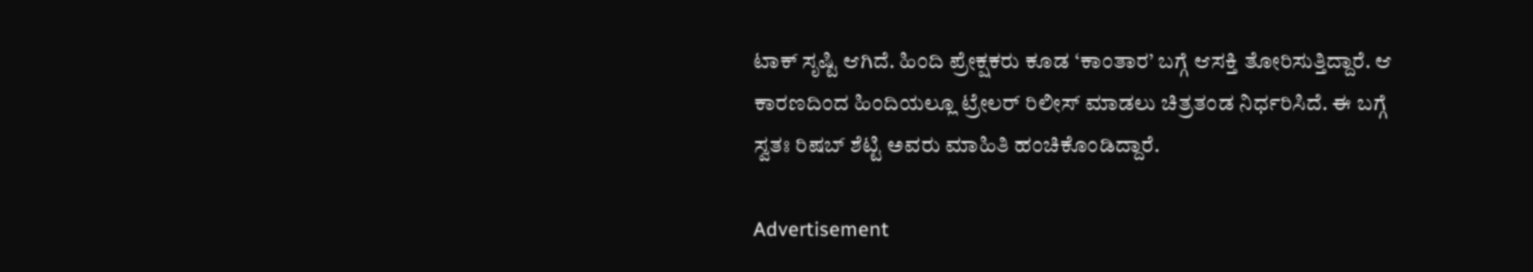ಟಾಕ್ ಸೃಷ್ಟಿ ಆಗಿದೆ. ಹಿಂದಿ ಪ್ರೇಕ್ಷಕರು ಕೂಡ ‘ಕಾಂತಾರ’ ಬಗ್ಗೆ ಆಸಕ್ತಿ ತೋರಿಸುತ್ತಿದ್ದಾರೆ. ಆ ಕಾರಣದಿಂದ ಹಿಂದಿಯಲ್ಲೂ ಟ್ರೇಲರ್ ರಿಲೀಸ್ ಮಾಡಲು ಚಿತ್ರತಂಡ ನಿರ್ಧರಿಸಿದೆ. ಈ ಬಗ್ಗೆ ಸ್ವತಃ ರಿಷಬ್ ಶೆಟ್ಟಿ ಅವರು ಮಾಹಿತಿ ಹಂಚಿಕೊಂಡಿದ್ದಾರೆ.

Advertisement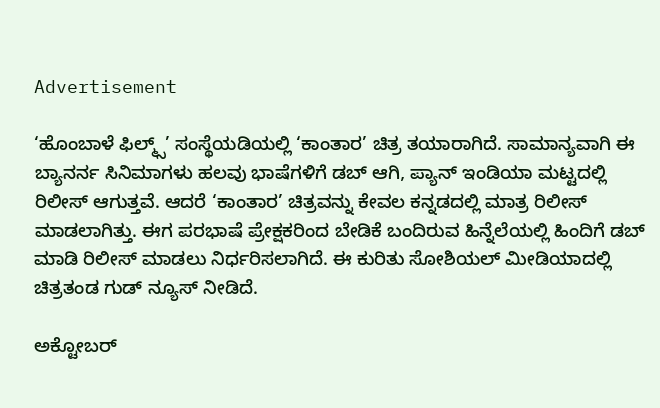Advertisement

‘ಹೊಂಬಾಳೆ ಫಿಲ್ಮ್ಸ್’ ಸಂಸ್ಥೆಯಡಿಯಲ್ಲಿ ‘ಕಾಂತಾರ’ ಚಿತ್ರ ತಯಾರಾಗಿದೆ. ಸಾಮಾನ್ಯವಾಗಿ ಈ ಬ್ಯಾನರ್ನ ಸಿನಿಮಾಗಳು ಹಲವು ಭಾಷೆಗಳಿಗೆ ಡಬ್ ಆಗಿ, ಪ್ಯಾನ್ ಇಂಡಿಯಾ ಮಟ್ಟದಲ್ಲಿ ರಿಲೀಸ್ ಆಗುತ್ತವೆ. ಆದರೆ ‘ಕಾಂತಾರ’ ಚಿತ್ರವನ್ನು ಕೇವಲ ಕನ್ನಡದಲ್ಲಿ ಮಾತ್ರ ರಿಲೀಸ್ ಮಾಡಲಾಗಿತ್ತು. ಈಗ ಪರಭಾಷೆ ಪ್ರೇಕ್ಷಕರಿಂದ ಬೇಡಿಕೆ ಬಂದಿರುವ ಹಿನ್ನೆಲೆಯಲ್ಲಿ ಹಿಂದಿಗೆ ಡಬ್ ಮಾಡಿ ರಿಲೀಸ್ ಮಾಡಲು ನಿರ್ಧರಿಸಲಾಗಿದೆ. ಈ ಕುರಿತು ಸೋಶಿಯಲ್ ಮೀಡಿಯಾದಲ್ಲಿ ಚಿತ್ರತಂಡ ಗುಡ್ ನ್ಯೂಸ್ ನೀಡಿದೆ.

ಅಕ್ಟೋಬರ್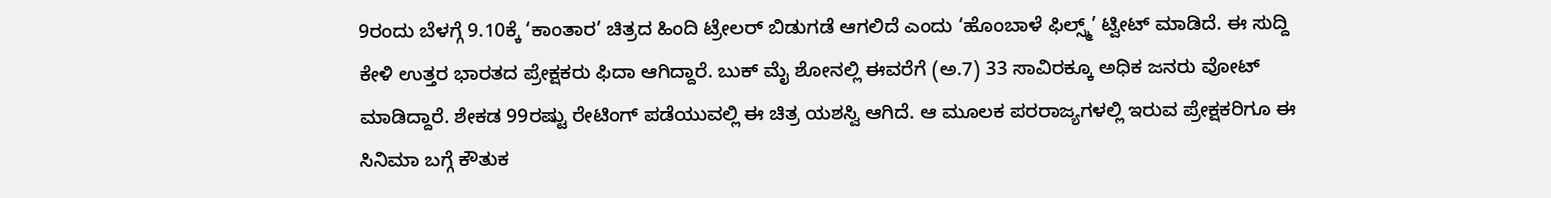9ರಂದು ಬೆಳಗ್ಗೆ 9.10ಕ್ಕೆ ‘ಕಾಂತಾರ’ ಚಿತ್ರದ ಹಿಂದಿ ಟ್ರೇಲರ್ ಬಿಡುಗಡೆ ಆಗಲಿದೆ ಎಂದು ‘ಹೊಂಬಾಳೆ ಫಿಲ್ಸ್ಮ್’ ಟ್ವೀಟ್ ಮಾಡಿದೆ. ಈ ಸುದ್ದಿ ಕೇಳಿ ಉತ್ತರ ಭಾರತದ ಪ್ರೇಕ್ಷಕರು ಫಿದಾ ಆಗಿದ್ದಾರೆ. ಬುಕ್ ಮೈ ಶೋನಲ್ಲಿ ಈವರೆಗೆ (ಅ.7) 33 ಸಾವಿರಕ್ಕೂ ಅಧಿಕ ಜನರು ವೋಟ್ ಮಾಡಿದ್ದಾರೆ. ಶೇಕಡ 99ರಷ್ಟು ರೇಟಿಂಗ್ ಪಡೆಯುವಲ್ಲಿ ಈ ಚಿತ್ರ ಯಶಸ್ವಿ ಆಗಿದೆ. ಆ ಮೂಲಕ ಪರರಾಜ್ಯಗಳಲ್ಲಿ ಇರುವ ಪ್ರೇಕ್ಷಕರಿಗೂ ಈ ಸಿನಿಮಾ ಬಗ್ಗೆ ಕೌತುಕ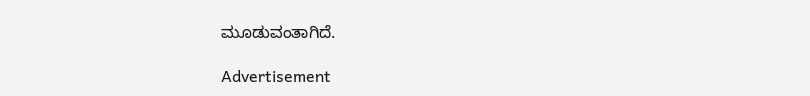ಮೂಡುವಂತಾಗಿದೆ.

Advertisement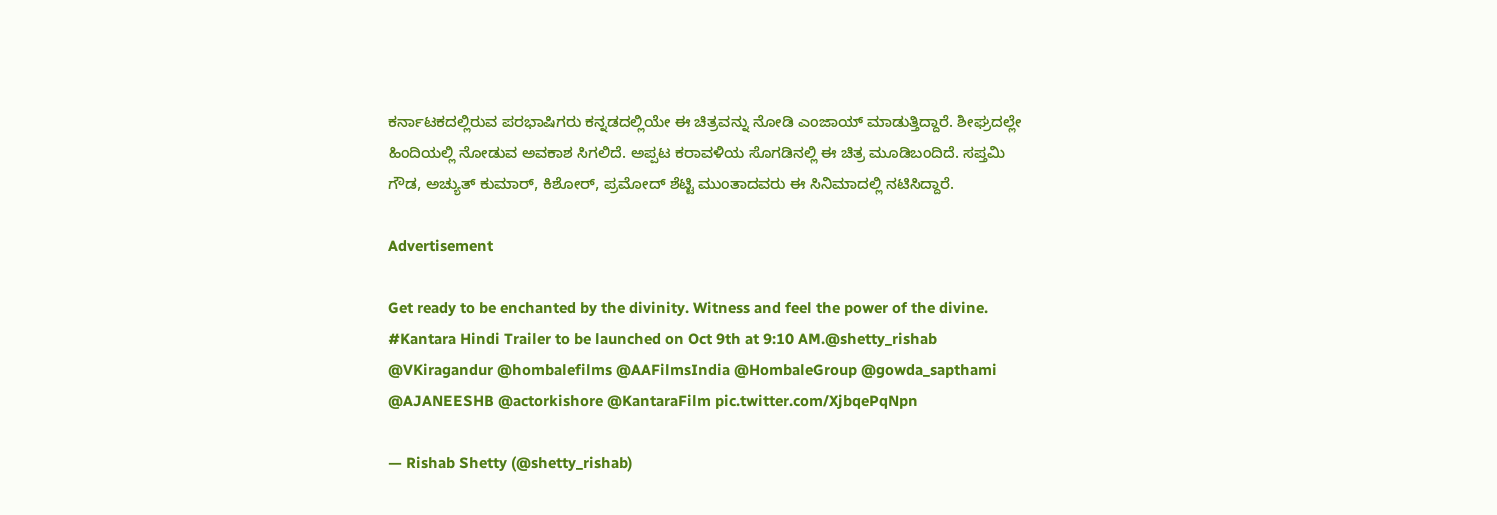ಕರ್ನಾಟಕದಲ್ಲಿರುವ ಪರಭಾಷಿಗರು ಕನ್ನಡದಲ್ಲಿಯೇ ಈ ಚಿತ್ರವನ್ನು ನೋಡಿ ಎಂಜಾಯ್ ಮಾಡುತ್ತಿದ್ದಾರೆ. ಶೀಘ್ರದಲ್ಲೇ ಹಿಂದಿಯಲ್ಲಿ ನೋಡುವ ಅವಕಾಶ ಸಿಗಲಿದೆ. ಅಪ್ಪಟ ಕರಾವಳಿಯ ಸೊಗಡಿನಲ್ಲಿ ಈ ಚಿತ್ರ ಮೂಡಿಬಂದಿದೆ. ಸಪ್ತಮಿ ಗೌಡ, ಅಚ್ಯುತ್ ಕುಮಾರ್, ಕಿಶೋರ್, ಪ್ರಮೋದ್ ಶೆಟ್ಟಿ ಮುಂತಾದವರು ಈ ಸಿನಿಮಾದಲ್ಲಿ ನಟಿಸಿದ್ದಾರೆ.

Advertisement

Get ready to be enchanted by the divinity. Witness and feel the power of the divine. #Kantara Hindi Trailer to be launched on Oct 9th at 9:10 AM.@shetty_rishab @VKiragandur @hombalefilms @AAFilmsIndia @HombaleGroup @gowda_sapthami @AJANEESHB @actorkishore @KantaraFilm pic.twitter.com/XjbqePqNpn

— Rishab Shetty (@shetty_rishab)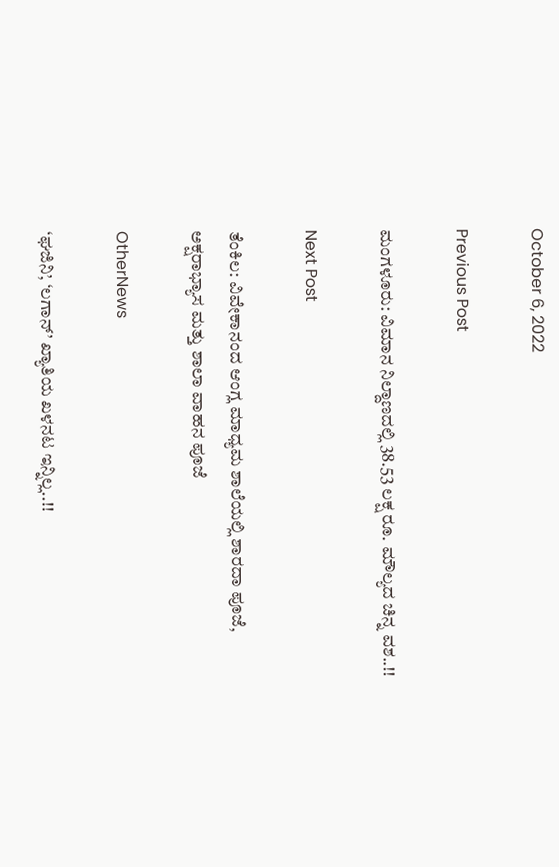October 6, 2022

Previous Post

ಮಂಗಳೂರು: ವಿಮಾನ ನಿಲ್ದಾಣದಲ್ಲಿ 38.53 ಲಕ್ಷ ರೂ. ಮೌಲ್ಯದ ಚಿನ್ನ ವಶ..!!

Next Post

ತೆಂಕಿಲ: ವಿವೇಕಾನಂದ ಆಂಗ್ಲ ಮಾಧ್ಯಮ ಶಾಲೆಯಲ್ಲಿ ಶಾರದಾ ಪೂಜೆ, ಅಕ್ಷರಾಭ್ಯಾಸ ಮತ್ತು ಶಾಲಾ ವಾಹನ ಪೂಜೆ

OtherNews

‘ಘಜಿನಿ’, ‘ಲಗಾನ್’ ಖ್ಯಾತಿಯ ಖಳನಟ ಇನ್ನಿಲ್ಲ..!!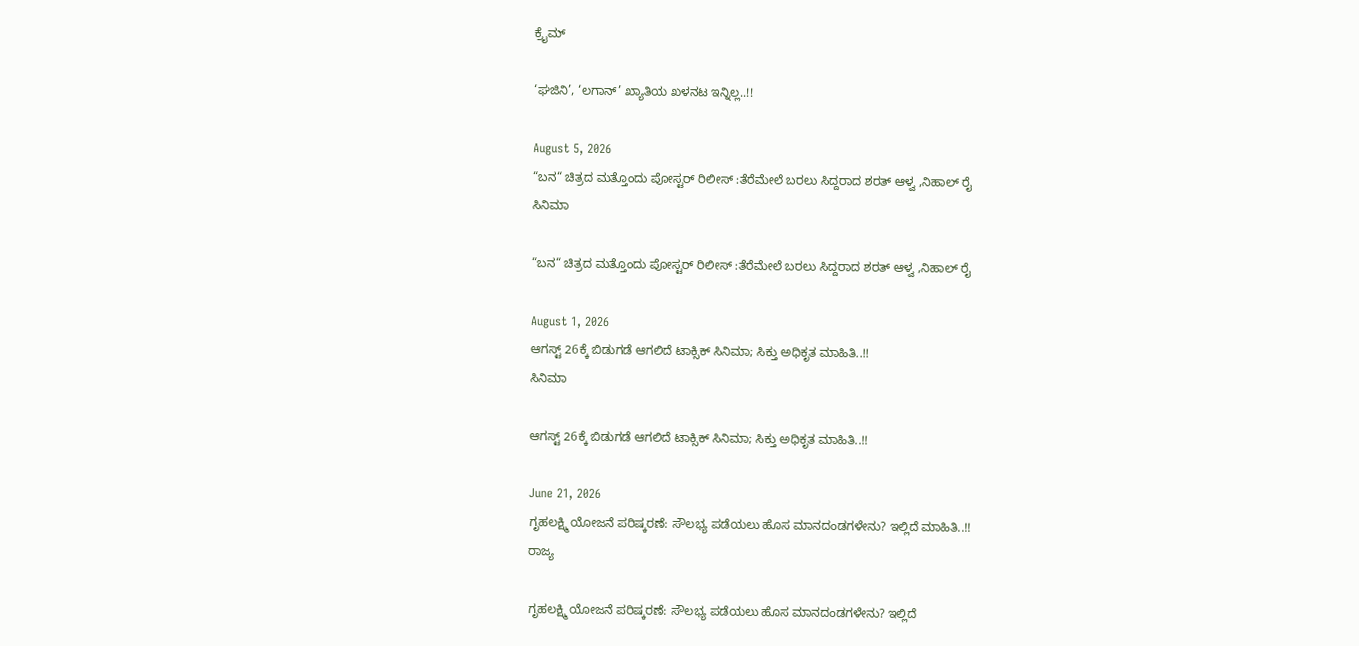ಕ್ರೈಮ್

‘ಘಜಿನಿ’, ‘ಲಗಾನ್’ ಖ್ಯಾತಿಯ ಖಳನಟ ಇನ್ನಿಲ್ಲ..!!

August 5, 2026
“ಬನ“ ಚಿತ್ರದ ಮತ್ತೊಂದು ಪೋಸ್ಟರ್ ರಿಲೀಸ್ :ತೆರೆಮೇಲೆ ಬರಲು ಸಿದ್ದರಾದ ಶರತ್ ಆಳ್ವ ,ನಿಹಾಲ್ ರೈ
ಸಿನಿಮಾ

“ಬನ“ ಚಿತ್ರದ ಮತ್ತೊಂದು ಪೋಸ್ಟರ್ ರಿಲೀಸ್ :ತೆರೆಮೇಲೆ ಬರಲು ಸಿದ್ದರಾದ ಶರತ್ ಆಳ್ವ ,ನಿಹಾಲ್ ರೈ

August 1, 2026
ಆಗಸ್ಟ್ 26ಕ್ಕೆ ಬಿಡುಗಡೆ ಆಗಲಿದೆ ಟಾಕ್ಸಿಕ್ ಸಿನಿಮಾ; ಸಿಕ್ತು ಅಧಿಕೃತ ಮಾಹಿತಿ..!!
ಸಿನಿಮಾ

ಆಗಸ್ಟ್ 26ಕ್ಕೆ ಬಿಡುಗಡೆ ಆಗಲಿದೆ ಟಾಕ್ಸಿಕ್ ಸಿನಿಮಾ; ಸಿಕ್ತು ಅಧಿಕೃತ ಮಾಹಿತಿ..!!

June 21, 2026
ಗೃಹಲಕ್ಷ್ಮಿ ಯೋಜನೆ ಪರಿಷ್ಕರಣೆ: ಸೌಲಭ್ಯ ಪಡೆಯಲು ಹೊಸ ಮಾನದಂಡಗಳೇನು? ಇಲ್ಲಿದೆ ಮಾಹಿತಿ..!!
ರಾಜ್ಯ

ಗೃಹಲಕ್ಷ್ಮಿ ಯೋಜನೆ ಪರಿಷ್ಕರಣೆ: ಸೌಲಭ್ಯ ಪಡೆಯಲು ಹೊಸ ಮಾನದಂಡಗಳೇನು? ಇಲ್ಲಿದೆ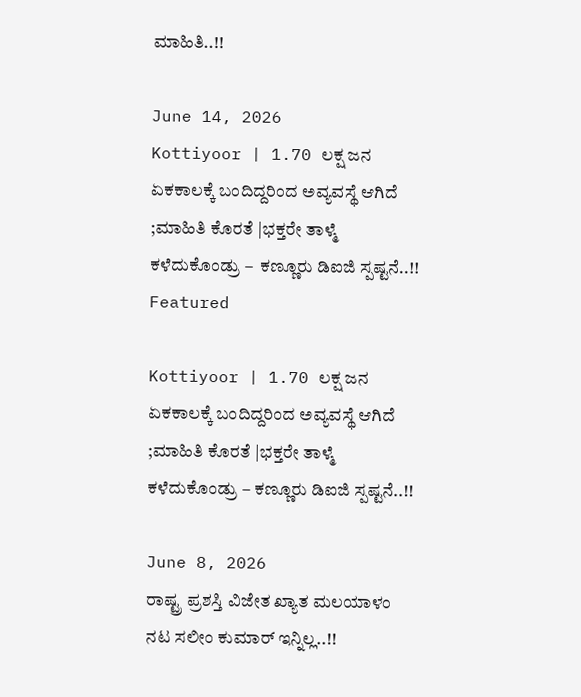ಮಾಹಿತಿ..!!

June 14, 2026
Kottiyoor | 1.70 ಲಕ್ಷ ಜನ ಏಕಕಾಲಕ್ಕೆ ಬಂದಿದ್ದರಿಂದ ಅವ್ಯವಸ್ಥೆ ಆಗಿದೆ ;ಮಾಹಿತಿ ಕೊರತೆ |ಭಕ್ತರೇ ತಾಳ್ಮೆ ಕಳೆದುಕೊಂಡ್ರು –  ಕಣ್ಣೂರು ಡಿಐಜಿ ಸ್ಪಷ್ಟನೆ..!!
Featured

Kottiyoor | 1.70 ಲಕ್ಷ ಜನ ಏಕಕಾಲಕ್ಕೆ ಬಂದಿದ್ದರಿಂದ ಅವ್ಯವಸ್ಥೆ ಆಗಿದೆ ;ಮಾಹಿತಿ ಕೊರತೆ |ಭಕ್ತರೇ ತಾಳ್ಮೆ ಕಳೆದುಕೊಂಡ್ರು – ಕಣ್ಣೂರು ಡಿಐಜಿ ಸ್ಪಷ್ಟನೆ..!!

June 8, 2026
ರಾಷ್ಟ್ರ ಪ್ರಶಸ್ತಿ ವಿಜೇತ ಖ್ಯಾತ ಮಲಯಾಳಂ ನಟ ಸಲೀಂ ಕುಮಾರ್ ಇನ್ನಿಲ್ಲ..!!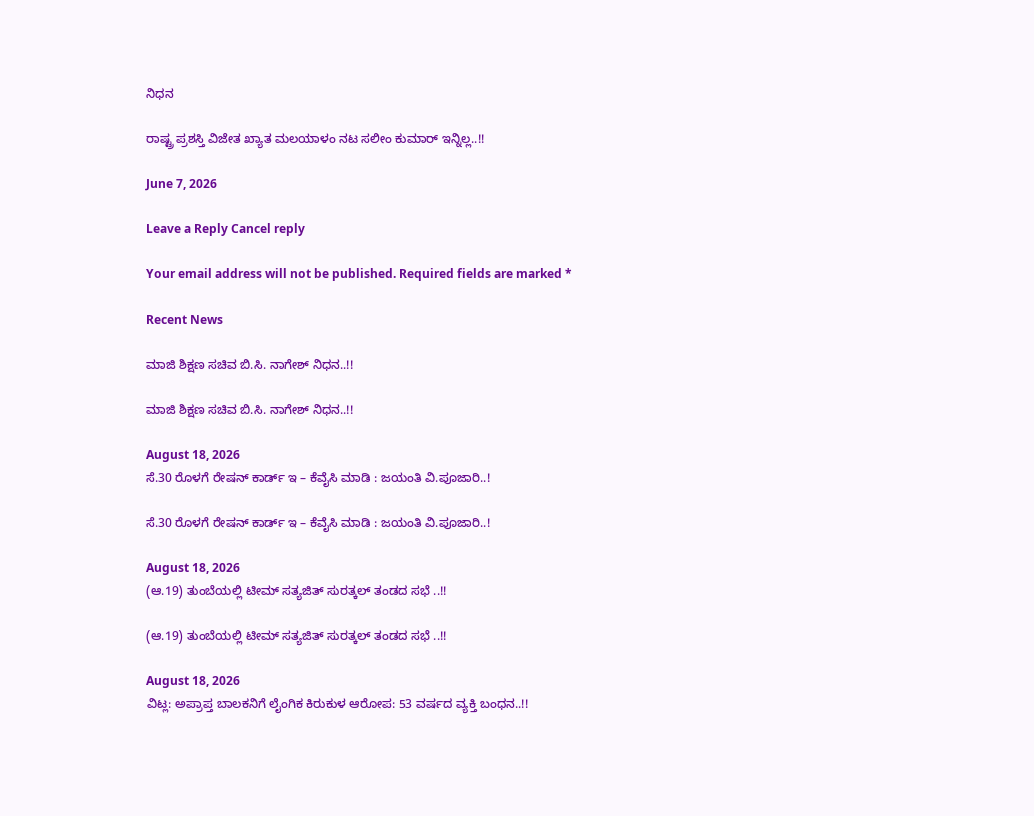ನಿಧನ

ರಾಷ್ಟ್ರ ಪ್ರಶಸ್ತಿ ವಿಜೇತ ಖ್ಯಾತ ಮಲಯಾಳಂ ನಟ ಸಲೀಂ ಕುಮಾರ್ ಇನ್ನಿಲ್ಲ..!!

June 7, 2026

Leave a Reply Cancel reply

Your email address will not be published. Required fields are marked *

Recent News

ಮಾಜಿ ಶಿಕ್ಷಣ ಸಚಿವ ಬಿ.ಸಿ. ನಾಗೇಶ್ ನಿಧನ..!!

ಮಾಜಿ ಶಿಕ್ಷಣ ಸಚಿವ ಬಿ.ಸಿ. ನಾಗೇಶ್ ನಿಧನ..!!

August 18, 2026
ಸೆ.30 ರೊಳಗೆ ರೇಷನ್ ಕಾರ್ಡ್ ಇ – ಕೆವೈಸಿ ಮಾಡಿ : ಜಯಂತಿ ವಿ.ಪೂಜಾರಿ..!

ಸೆ.30 ರೊಳಗೆ ರೇಷನ್ ಕಾರ್ಡ್ ಇ – ಕೆವೈಸಿ ಮಾಡಿ : ಜಯಂತಿ ವಿ.ಪೂಜಾರಿ..!

August 18, 2026
(ಆ.19) ತುಂಬೆಯಲ್ಲಿ ಟೀಮ್ ಸತ್ಯಜಿತ್ ಸುರತ್ಕಲ್ ತಂಡದ ಸಭೆ ..!!

(ಆ.19) ತುಂಬೆಯಲ್ಲಿ ಟೀಮ್ ಸತ್ಯಜಿತ್ ಸುರತ್ಕಲ್ ತಂಡದ ಸಭೆ ..!!

August 18, 2026
ವಿಟ್ಲ: ಅಪ್ರಾಪ್ತ ಬಾಲಕನಿಗೆ ಲೈಂಗಿಕ ಕಿರುಕುಳ ಆರೋಪ: 53 ವರ್ಷದ ವ್ಯಕ್ತಿ ಬಂಧನ..!!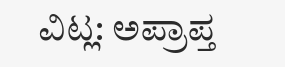ವಿಟ್ಲ: ಅಪ್ರಾಪ್ತ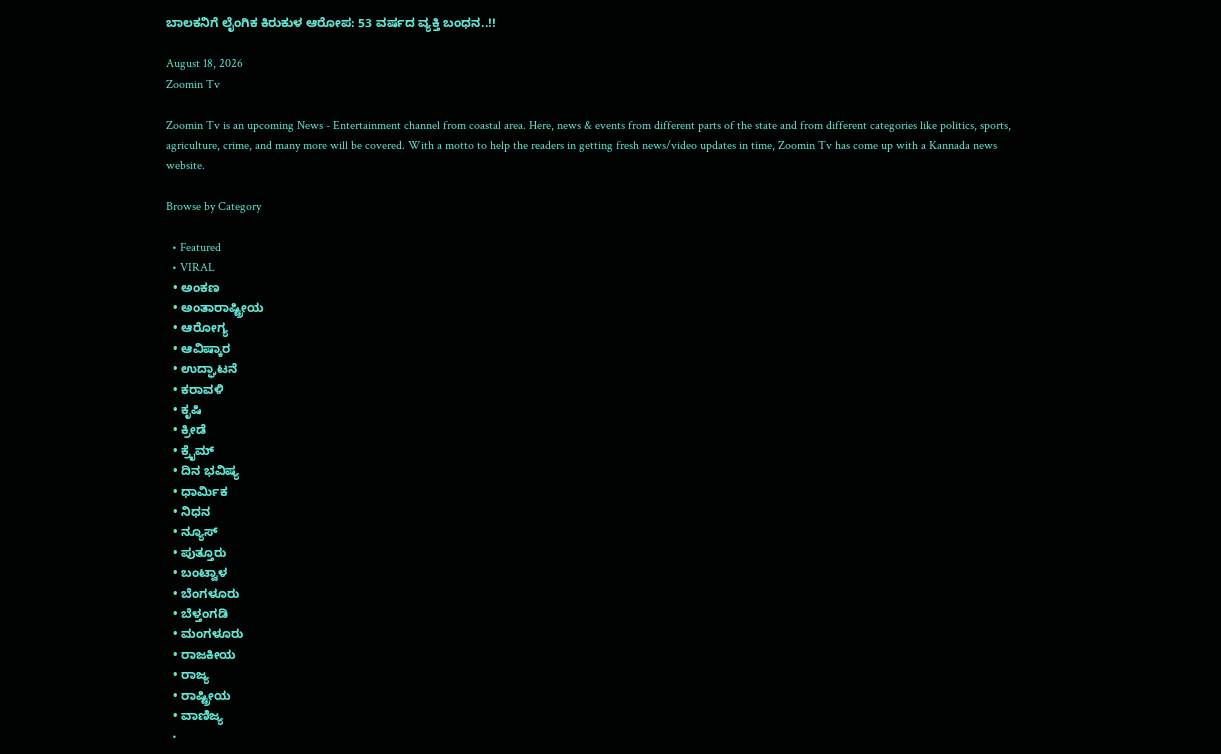ಬಾಲಕನಿಗೆ ಲೈಂಗಿಕ ಕಿರುಕುಳ ಆರೋಪ: 53 ವರ್ಷದ ವ್ಯಕ್ತಿ ಬಂಧನ..!!

August 18, 2026
Zoomin Tv

Zoomin Tv is an upcoming News - Entertainment channel from coastal area. Here, news & events from different parts of the state and from different categories like politics, sports, agriculture, crime, and many more will be covered. With a motto to help the readers in getting fresh news/video updates in time, Zoomin Tv has come up with a Kannada news website.

Browse by Category

  • Featured
  • VIRAL
  • ಅಂಕಣ
  • ಅಂತಾರಾಷ್ಟ್ರೀಯ
  • ಆರೋಗ್ಯ
  • ಆವಿಷ್ಕಾರ
  • ಉದ್ಘಾಟನೆ
  • ಕರಾವಳಿ
  • ಕೃಷಿ
  • ಕ್ರೀಡೆ
  • ಕ್ರೈಮ್
  • ದಿನ ಭವಿಷ್ಯ
  • ಧಾರ್ಮಿಕ
  • ನಿಧನ
  • ನ್ಯೂಸ್
  • ಪುತ್ತೂರು
  • ಬಂಟ್ವಾಳ
  • ಬೆಂಗಳೂರು
  • ಬೆಳ್ತಂಗಡಿ
  • ಮಂಗಳೂರು
  • ರಾಜಕೀಯ
  • ರಾಜ್ಯ
  • ರಾಷ್ಟ್ರೀಯ
  • ವಾಣಿಜ್ಯ
  •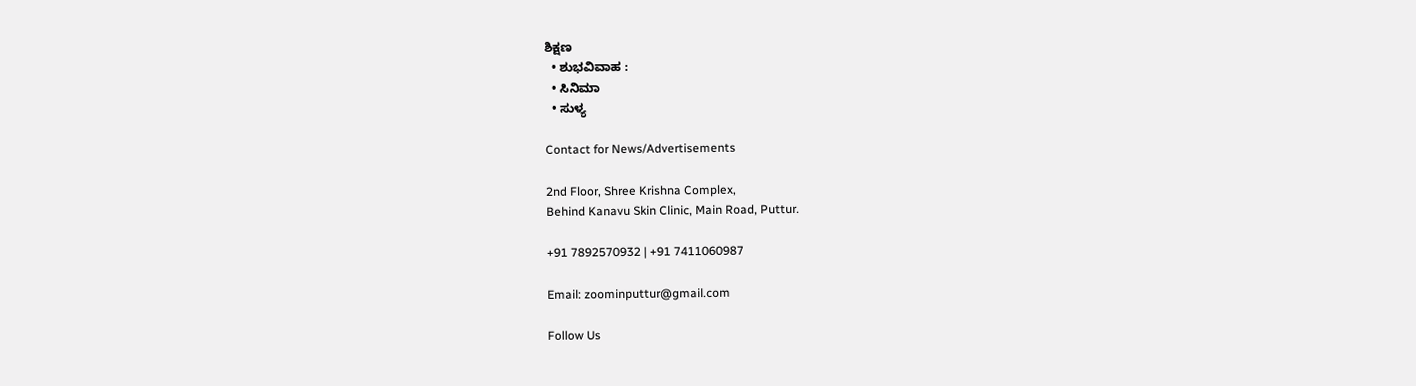ಶಿಕ್ಷಣ
  • ಶುಭವಿವಾಹ :
  • ಸಿನಿಮಾ
  • ಸುಳ್ಯ

Contact for News/Advertisements

2nd Floor, Shree Krishna Complex,
Behind Kanavu Skin Clinic, Main Road, Puttur.

+91 7892570932 | +91 7411060987

Email: zoominputtur@gmail.com

Follow Us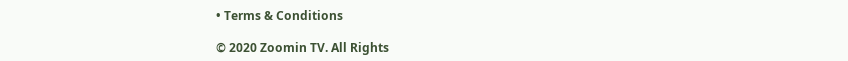• Terms & Conditions

© 2020 Zoomin TV. All Rights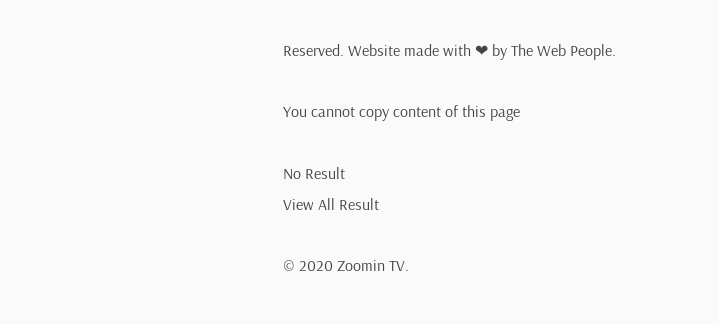Reserved. Website made with ❤ by The Web People.

You cannot copy content of this page

No Result
View All Result

© 2020 Zoomin TV.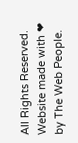All Rights Reserved. Website made with ❤ by The Web People.